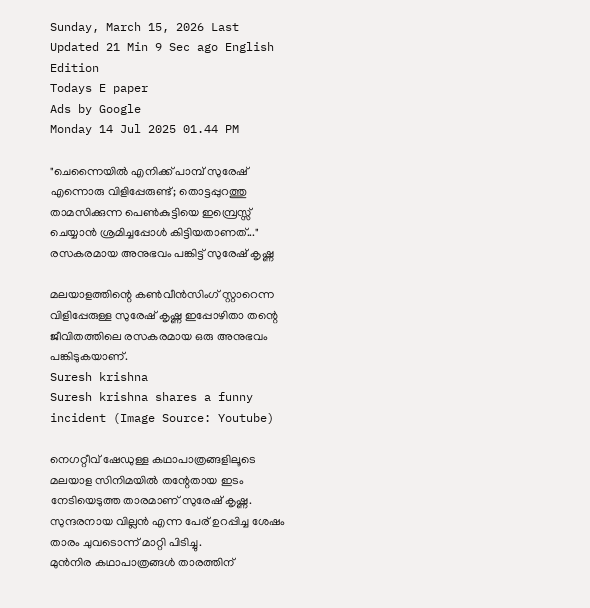Sunday, March 15, 2026 Last Updated 21 Min 9 Sec ago English Edition
Todays E paper
Ads by Google
Monday 14 Jul 2025 01.44 PM

"ചെന്നൈയിൽ എനിക്ക് പാമ്പ് സുരേഷ് എന്നൊരു വിളിപ്പേരുണ്ട്; തൊട്ടപ്പുറത്തു താമസിക്കുന്ന പെൺകുട്ടിയെ ഇമ്പ്രെസ്സ് ചെയ്യാൻ ശ്രമിച്ചപ്പോൾ കിട്ടിയതാണത്..." രസകരമായ അനുഭവം പങ്കിട്ട് സുരേഷ് കൃഷ്ണ

മലയാളത്തിന്റെ കണ്‍വീൻസിംഗ് സ്റ്റാറെന്ന വിളിപ്പേരുള്ള സുരേഷ് കൃഷ്ണ ഇപ്പോഴിതാ തന്റെ ജീവിതത്തിലെ രസകരമായ ഒരു അനുഭവം പങ്കിടുകയാണ്.
Suresh krishna
Suresh krishna shares a funny incident (Image Source: Youtube)

നെഗറ്റീവ് ഷേഡുള്ള കഥാപാത്രങ്ങളിലൂടെ മലയാള സിനിമയിൽ തന്റേതായ ഇടം നേടിയെടുത്ത താരമാണ് സുരേഷ് കൃഷ്ണ. സുന്ദരനായ വില്ലൻ എന്ന പേര് ഉറപ്പിച്ച ശേഷം താരം ചുവടൊന്ന് മാറ്റി പിടിച്ചു.
മുൻനിര കഥാപാത്രങ്ങൾ താരത്തിന്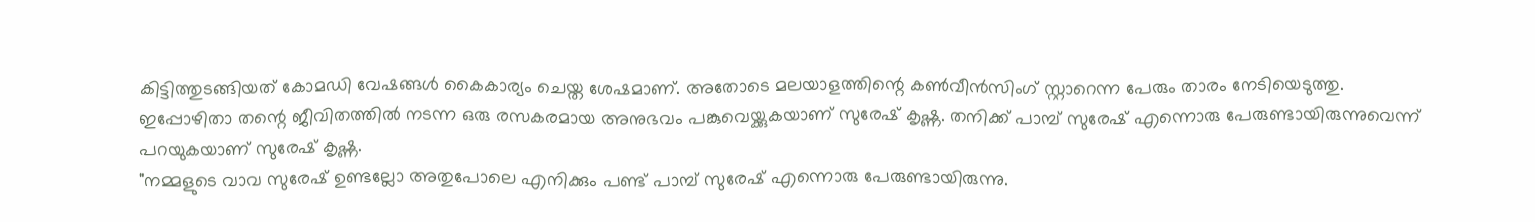കിട്ടിത്തുടങ്ങിയത് കോമഡി വേഷങ്ങള്‍ കൈകാര്യം ചെയ്ത ശേഷമാണ്. അതോടെ മലയാളത്തിന്റെ കണ്‍വീൻസിംഗ് സ്റ്റാറെന്ന പേരും താരം നേടിയെടുത്തു.
ഇപ്പോഴിതാ തന്റെ ജീവിതത്തില്‍ നടന്ന ഒരു രസകരമായ അനുഭവം പങ്കുവെയ്ക്കുകയാണ് സുരേഷ് കൃഷ്ണ. തനിക്ക് പാമ്പ് സുരേഷ് എന്നൊരു പേരുണ്ടായിരുന്നുവെന്ന് പറയുകയാണ് സുരേഷ് കൃഷ്ണ.
"നമ്മളുടെ വാവ സുരേഷ് ഉണ്ടല്ലോ അതുപോലെ എനിക്കും പണ്ട് പാമ്പ് സുരേഷ് എന്നൊരു പേരുണ്ടായിരുന്നു.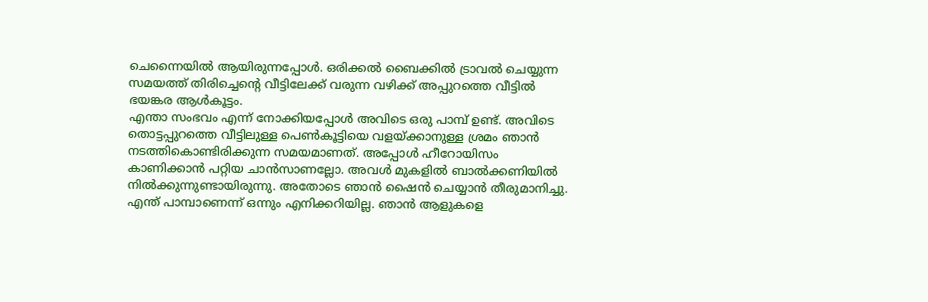ചെന്നൈയില്‍ ആയിരുന്നപ്പോള്‍. ഒരിക്കല്‍ ബൈക്കില്‍ ട്രാവല്‍ ചെയ്യുന്ന സമയത്ത് തിരിച്ചെന്റെ വീട്ടിലേക്ക് വരുന്ന വഴിക്ക് അപ്പുറത്തെ വീട്ടില്‍ ഭയങ്കര ആള്‍കൂട്ടം.
എന്താ സംഭവം എന്ന് നോക്കിയപ്പോള്‍ അവിടെ ഒരു പാമ്പ് ഉണ്ട്. അവിടെ തൊട്ടപ്പുറത്തെ വീട്ടിലുള്ള പെണ്‍കൂട്ടിയെ വളയ്ക്കാനുള്ള ശ്രമം ഞാന്‍ നടത്തികൊണ്ടിരിക്കുന്ന സമയമാണത്. അപ്പോള്‍ ഹീറോയിസം കാണിക്കാന്‍ പറ്റിയ ചാന്‍സാണല്ലോ. അവള്‍ മുകളില്‍ ബാല്‍ക്കണിയില്‍ നില്‍ക്കുന്നുണ്ടായിരുന്നു. അതോടെ ഞാൻ ഷൈൻ ചെയ്യാൻ തീരുമാനിച്ചു. എന്ത് പാമ്പാണെന്ന് ഒന്നും എനിക്കറിയില്ല. ഞാന്‍ ആളുകളെ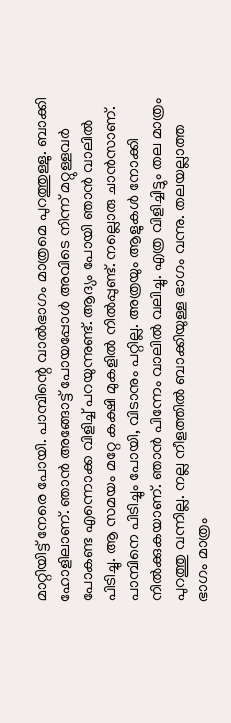മാറ്റിയിട്ട് നേരെ പോയി. പാമ്പിന്റെ വാല്‍ഭാഗം മാത്രമെ പുറത്തുള്ളു. ബാക്കി ഹോളിലാണ്. ഞാൻ അങ്ങോട്ട്‌ പോയപ്പോൾ അവിടെ നിന്ന് മറ്റുള്ളവര്‍ പോകണ്ട എന്നൊക്ക വിളിച്ച്‌ പറയുന്നുണ്ട്. ആദ്യം പോയി ഞാന്‍ വാലില്‍ പിടിച്ചു. ആ സമയം മറ്റേ കക്ഷി മുകളില്‍ നില്‍പ്പുണ്ട്. നല്ലൊരു ചാന്‍സാണ്. പാമ്പിനെ പിടിച്ചും പോയി, വിടാനും പറ്റില്ല. അത്രയും ആളുകള്‍ നോക്കി നില്‍ക്കുകയാണ്. ഞാൻ പിന്നേം വാലിൽ വലിച്ചു. എത്ര വിളിച്ചിട്ടും തല മാത്രം പുറത്തു വന്നില്ല. നല്ല നീളത്തിൽ ബാക്കിയുള്ള ഭാഗം വന്നു. തലയല്ലാത്ത ഭാഗം മാത്രം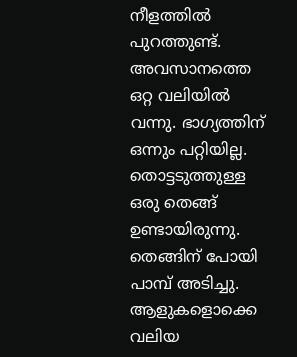നീളത്തിൽ പുറത്തുണ്ട്. അവസാനത്തെ ഒറ്റ വലിയില്‍ വന്നു. ഭാഗ്യത്തിന് ഒന്നും പറ്റിയില്ല.
തൊട്ടടുത്തുള്ള ഒരു തെങ്ങ് ഉണ്ടായിരുന്നു. തെങ്ങിന് പോയി പാമ്പ് അടിച്ചു. ആളുകളൊക്കെ വലിയ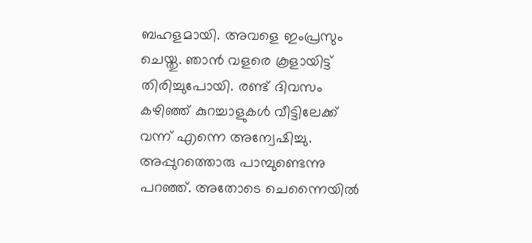ബഹളമായി. അവളെ ഇംപ്രസും ചെയ്തു. ഞാന്‍ വളരെ കൂളായിട്ട് തിരിച്ചുപോയി. രണ്ട് ദിവസം കഴിഞ്ഞ് കുറച്ചാളുകള്‍ വീട്ടിലേക്ക് വന്ന് എന്നെ അന്വേഷിച്ചു. അപ്പുറത്തൊരു പാമ്പുണ്ടെന്നു പറഞ്ഞ്. അതോടെ ചെന്നൈയിൽ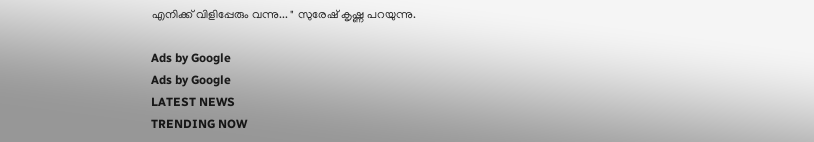എനിക്ക് വിളിപ്പേരും വന്നു... " സുരേഷ് കൃഷ്ണ പറയുന്നു.

Ads by Google
Ads by Google
LATEST NEWS
TRENDING NOW